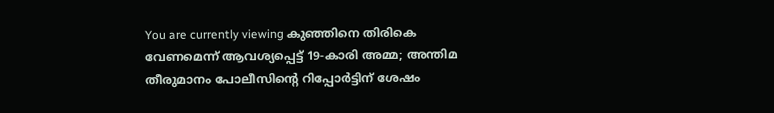You are currently viewing കുഞ്ഞിനെ തിരികെ വേണമെന്ന് ആവശ്യപ്പെട്ട് 19-കാരി അമ്മ; അന്തിമ തീരുമാനം പോലീസിന്റെ റിപ്പോർട്ടിന് ശേഷം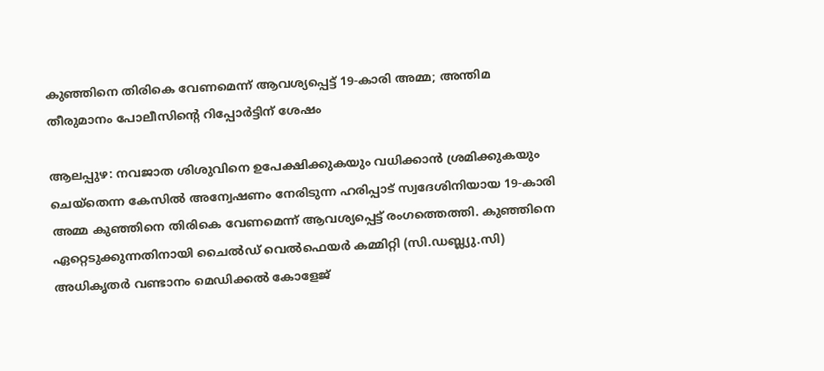കുഞ്ഞിനെ തിരികെ വേണമെന്ന് ആവശ്യപ്പെട്ട് 19-കാരി അമ്മ; അന്തിമ തീരുമാനം പോലീസിന്റെ റിപ്പോർട്ടിന് ശേഷം

ആലപ്പുഴ: നവജാത ശിശുവിനെ ഉപേക്ഷിക്കുകയും വധിക്കാൻ ശ്രമിക്കുകയും ചെയ്തെന്ന കേസിൽ അന്വേഷണം നേരിടുന്ന ഹരിപ്പാട് സ്വദേശിനിയായ 19-കാരി അമ്മ കുഞ്ഞിനെ തിരികെ വേണമെന്ന് ആവശ്യപ്പെട്ട് രംഗത്തെത്തി. കുഞ്ഞിനെ ഏറ്റെടുക്കുന്നതിനായി ചൈൽഡ് വെൽഫെയർ കമ്മിറ്റി (സി.ഡബ്ല്യു.സി) അധികൃതർ വണ്ടാനം മെഡിക്കൽ കോളേജ്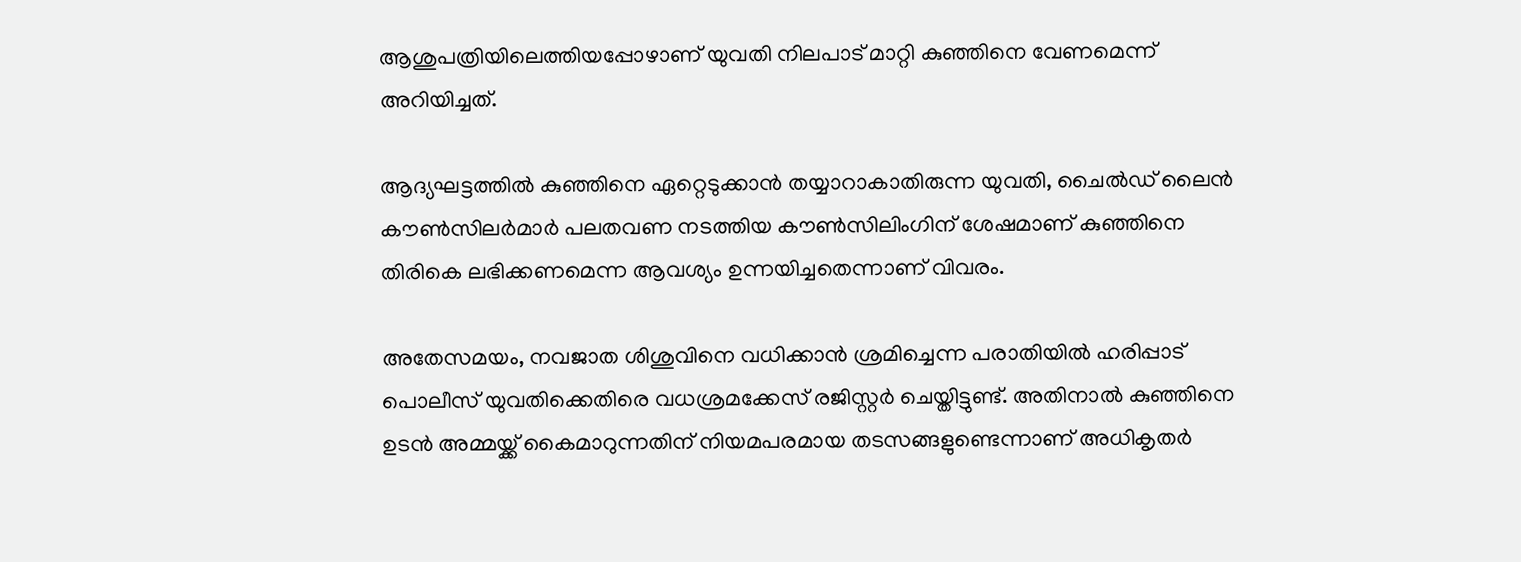ആശുപത്രിയിലെത്തിയപ്പോഴാണ് യുവതി നിലപാട് മാറ്റി കുഞ്ഞിനെ വേണമെന്ന് അറിയിച്ചത്.

ആദ്യഘട്ടത്തിൽ കുഞ്ഞിനെ ഏറ്റെടുക്കാൻ തയ്യാറാകാതിരുന്ന യുവതി, ചൈൽഡ് ലൈൻ കൗൺസിലർമാർ പലതവണ നടത്തിയ കൗൺസിലിംഗിന് ശേഷമാണ് കുഞ്ഞിനെ തിരികെ ലഭിക്കണമെന്ന ആവശ്യം ഉന്നയിച്ചതെന്നാണ് വിവരം.

അതേസമയം, നവജാത ശിശുവിനെ വധിക്കാൻ ശ്രമിച്ചെന്ന പരാതിയിൽ ഹരിപ്പാട് പൊലീസ് യുവതിക്കെതിരെ വധശ്രമക്കേസ് രജിസ്റ്റർ ചെയ്തിട്ടുണ്ട്. അതിനാൽ കുഞ്ഞിനെ ഉടൻ അമ്മയ്ക്ക് കൈമാറുന്നതിന് നിയമപരമായ തടസങ്ങളുണ്ടെന്നാണ് അധികൃതർ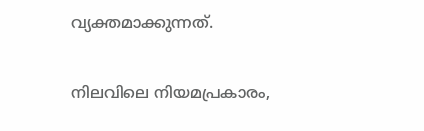വ്യക്തമാക്കുന്നത്.

നിലവിലെ നിയമപ്രകാരം,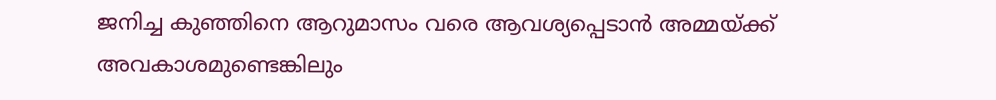ജനിച്ച കുഞ്ഞിനെ ആറുമാസം വരെ ആവശ്യപ്പെടാൻ അമ്മയ്ക്ക് അവകാശമുണ്ടെങ്കിലും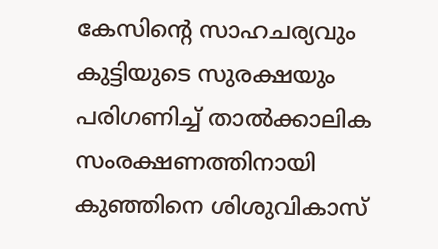കേസിന്റെ സാഹചര്യവും കുട്ടിയുടെ സുരക്ഷയും പരിഗണിച്ച് താൽക്കാലിക സംരക്ഷണത്തിനായി കുഞ്ഞിനെ ശിശുവികാസ്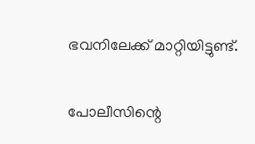ഭവനിലേക്ക് മാറ്റിയിട്ടുണ്ട്.

പോലീസിന്റെ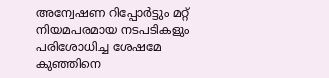അന്വേഷണ റിപ്പോർട്ടും മറ്റ് നിയമപരമായ നടപടികളും പരിശോധിച്ച ശേഷമേ കുഞ്ഞിനെ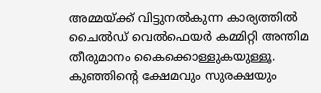അമ്മയ്ക്ക് വിട്ടുനൽകുന്ന കാര്യത്തിൽ ചൈൽഡ് വെൽഫെയർ കമ്മിറ്റി അന്തിമ തീരുമാനം കൈക്കൊള്ളുകയുള്ളൂ. കുഞ്ഞിന്റെ ക്ഷേമവും സുരക്ഷയും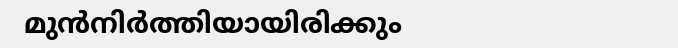മുൻനിർത്തിയായിരിക്കും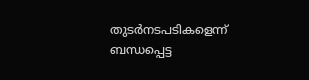തുടർനടപടികളെന്ന് ബന്ധപ്പെട്ട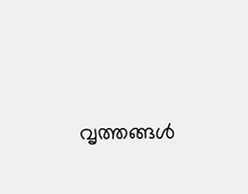വൃത്തങ്ങൾ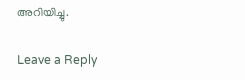അറിയിച്ചു.

Leave a Reply